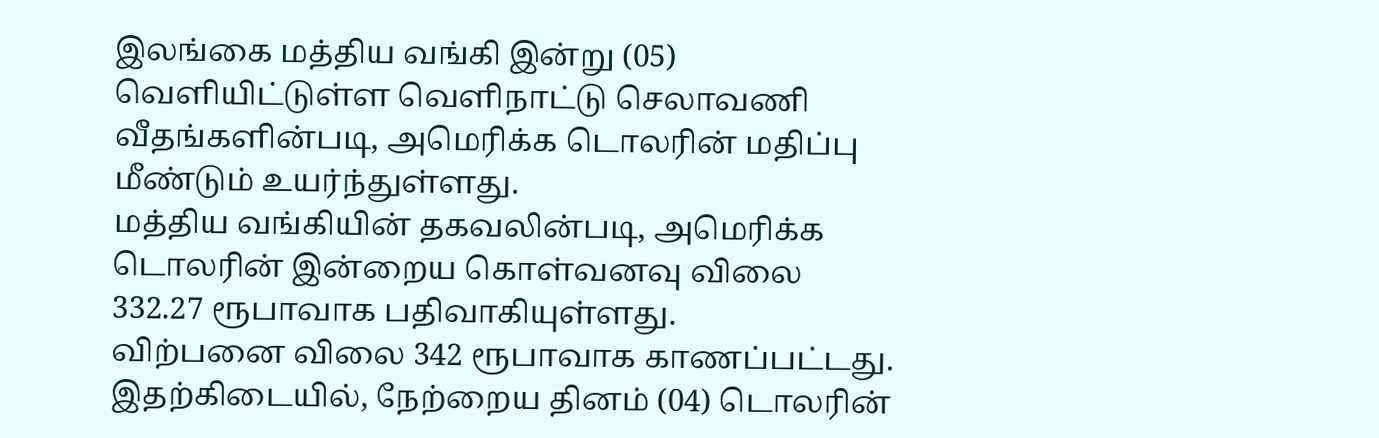இலங்கை மத்திய வங்கி இன்று (05) வெளியிட்டுள்ள வெளிநாட்டு செலாவணி வீதங்களின்படி, அமெரிக்க டொலரின் மதிப்பு மீண்டும் உயர்ந்துள்ளது.
மத்திய வங்கியின் தகவலின்படி, அமெரிக்க டொலரின் இன்றைய கொள்வனவு விலை 332.27 ரூபாவாக பதிவாகியுள்ளது.
விற்பனை விலை 342 ரூபாவாக காணப்பட்டது.
இதற்கிடையில், நேற்றைய தினம் (04) டொலரின்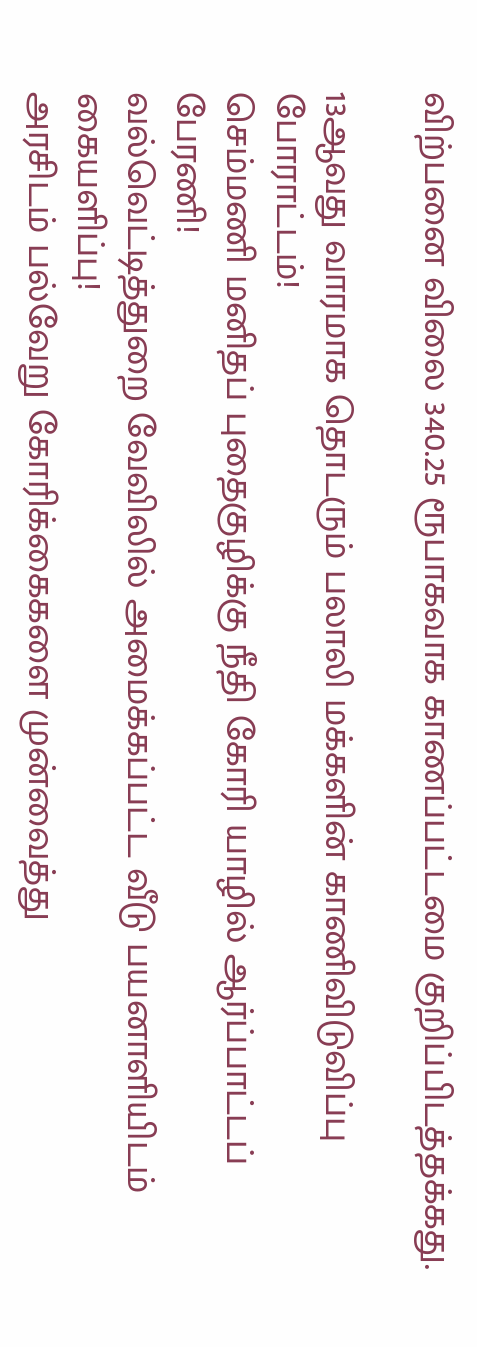விற்பனை விலை 340.25 ரூபாகவாக காணப்பட்டமை குறிப்பிடத்தக்கது.

13ஆவது வாரமாக தொடரும் பலாலி மக்களின் காணிவிடுவிப்பு போராட்டம்!
செம்மணி மனிதப் புதைகுழிக்கு நீதி கோரி யாழில் ஆர்ப்பாட்டப் பேரணி!
வல்வெட்டித்துறை வேவிலில் அமைக்கப்பட்ட வீடு பயனாளியிடம் கையளிப்பு!
அரசிடம் பல்வேறு கோரிக்கைகளை முன்வைத்து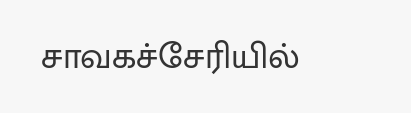சாவகச்சேரியில்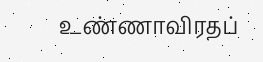உண்ணாவிரதப்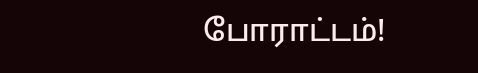போராட்டம்!